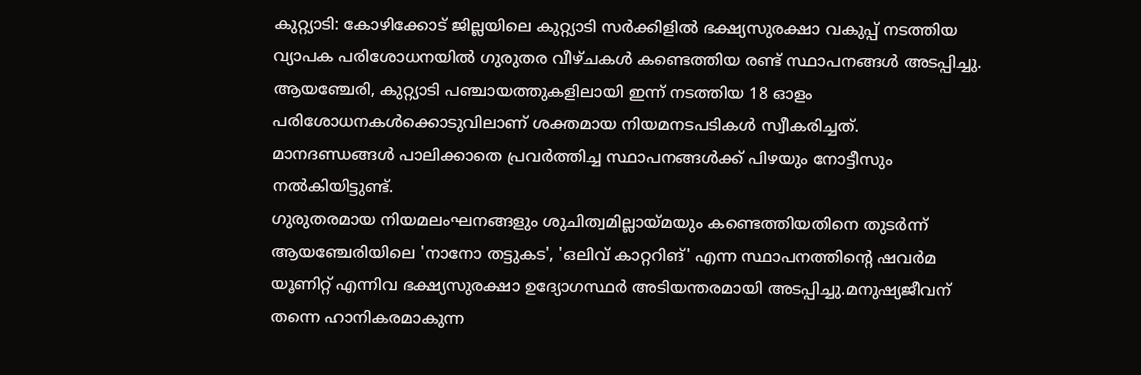കുറ്റ്യാടി: കോഴിക്കോട് ജില്ലയിലെ കുറ്റ്യാടി സർക്കിളിൽ ഭക്ഷ്യസുരക്ഷാ വകുപ്പ് നടത്തിയ വ്യാപക പരിശോധനയിൽ ഗുരുതര വീഴ്ചകൾ കണ്ടെത്തിയ രണ്ട് സ്ഥാപനങ്ങൾ അടപ്പിച്ചു. ആയഞ്ചേരി, കുറ്റ്യാടി പഞ്ചായത്തുകളിലായി ഇന്ന് നടത്തിയ 18 ഓളം പരിശോധനകൾക്കൊടുവിലാണ് ശക്തമായ നിയമനടപടികൾ സ്വീകരിച്ചത്. മാനദണ്ഡങ്ങൾ പാലിക്കാതെ പ്രവർത്തിച്ച സ്ഥാപനങ്ങൾക്ക് പിഴയും നോട്ടീസും നൽകിയിട്ടുണ്ട്.
ഗുരുതരമായ നിയമലംഘനങ്ങളും ശുചിത്വമില്ലായ്മയും കണ്ടെത്തിയതിനെ തുടർന്ന് ആയഞ്ചേരിയിലെ 'നാനോ തട്ടുകട', 'ഒലിവ് കാറ്ററിങ്' എന്ന സ്ഥാപനത്തിന്റെ ഷവർമ യൂണിറ്റ് എന്നിവ ഭക്ഷ്യസുരക്ഷാ ഉദ്യോഗസ്ഥർ അടിയന്തരമായി അടപ്പിച്ചു.മനുഷ്യജീവന് തന്നെ ഹാനികരമാകുന്ന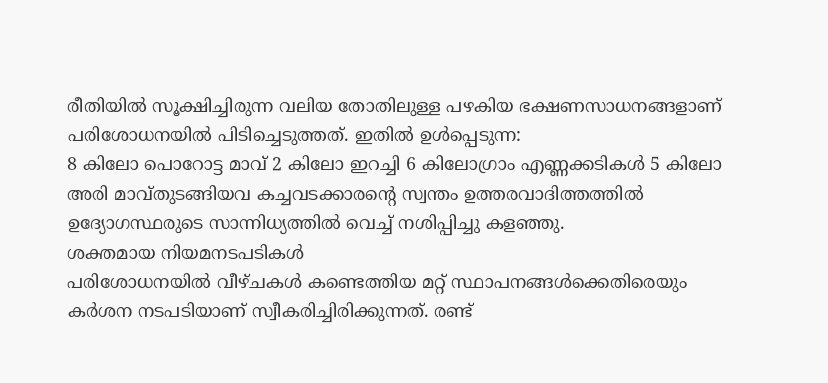രീതിയിൽ സൂക്ഷിച്ചിരുന്ന വലിയ തോതിലുള്ള പഴകിയ ഭക്ഷണസാധനങ്ങളാണ് പരിശോധനയിൽ പിടിച്ചെടുത്തത്. ഇതിൽ ഉൾപ്പെടുന്ന:
8 കിലോ പൊറോട്ട മാവ് 2 കിലോ ഇറച്ചി 6 കിലോഗ്രാം എണ്ണക്കടികൾ 5 കിലോ അരി മാവ്തുടങ്ങിയവ കച്ചവടക്കാരന്റെ സ്വന്തം ഉത്തരവാദിത്തത്തിൽ ഉദ്യോഗസ്ഥരുടെ സാന്നിധ്യത്തിൽ വെച്ച് നശിപ്പിച്ചു കളഞ്ഞു.
ശക്തമായ നിയമനടപടികൾ
പരിശോധനയിൽ വീഴ്ചകൾ കണ്ടെത്തിയ മറ്റ് സ്ഥാപനങ്ങൾക്കെതിരെയും കർശന നടപടിയാണ് സ്വീകരിച്ചിരിക്കുന്നത്. രണ്ട്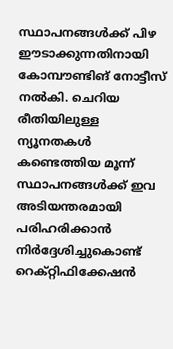സ്ഥാപനങ്ങൾക്ക് പിഴ ഈടാക്കുന്നതിനായി കോമ്പൗണ്ടിങ് നോട്ടീസ് നൽകി. ചെറിയ രീതിയിലുള്ള ന്യൂനതകൾ കണ്ടെത്തിയ മൂന്ന് സ്ഥാപനങ്ങൾക്ക് ഇവ അടിയന്തരമായി പരിഹരിക്കാൻ നിർദ്ദേശിച്ചുകൊണ്ട് റെക്റ്റിഫിക്കേഷൻ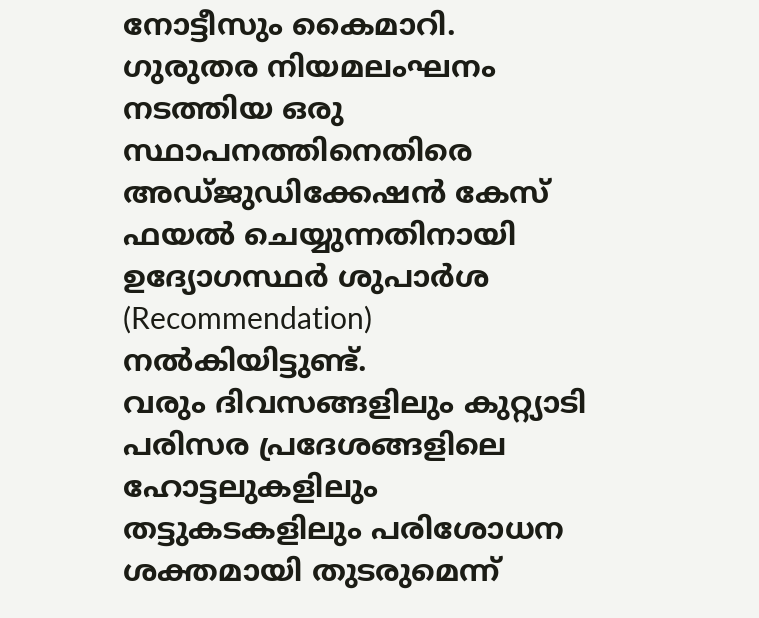നോട്ടീസും കൈമാറി. ഗുരുതര നിയമലംഘനം നടത്തിയ ഒരു സ്ഥാപനത്തിനെതിരെ അഡ്ജുഡിക്കേഷൻ കേസ് ഫയൽ ചെയ്യുന്നതിനായി ഉദ്യോഗസ്ഥർ ശുപാർശ (Recommendation) നൽകിയിട്ടുണ്ട്.
വരും ദിവസങ്ങളിലും കുറ്റ്യാടി പരിസര പ്രദേശങ്ങളിലെ ഹോട്ടലുകളിലും തട്ടുകടകളിലും പരിശോധന ശക്തമായി തുടരുമെന്ന്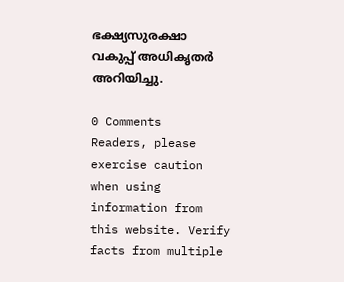ഭക്ഷ്യസുരക്ഷാ വകുപ്പ് അധികൃതർ അറിയിച്ചു.

0 Comments
Readers, please exercise caution when using information from this website. Verify facts from multiple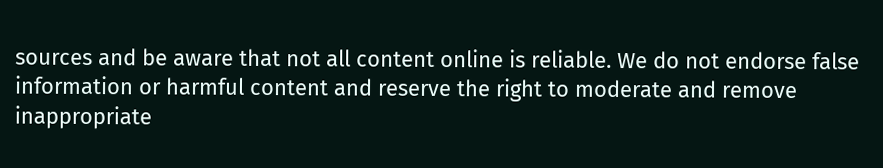sources and be aware that not all content online is reliable. We do not endorse false information or harmful content and reserve the right to moderate and remove inappropriate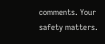comments. Your safety matters.